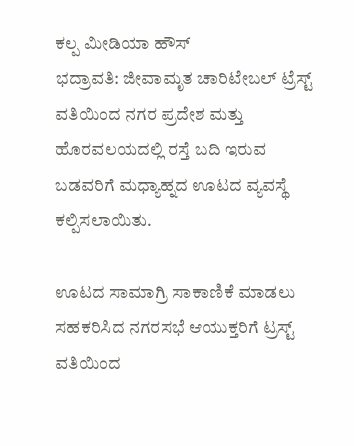ಕಲ್ಪ ಮೀಡಿಯಾ ಹೌಸ್
ಭದ್ರಾವತಿ: ಜೀವಾಮೃತ ಚಾರಿಟೇಬಲ್ ಟ್ರೆಸ್ಟ್ ವತಿಯಿಂದ ನಗರ ಪ್ರದೇಶ ಮತ್ತು ಹೊರವಲಯದಲ್ಲಿ ರಸ್ತೆ ಬದಿ ಇರುವ ಬಡವರಿಗೆ ಮಧ್ಯಾಹ್ನದ ಊಟದ ವ್ಯವಸ್ಥೆ ಕಲ್ಪಿಸಲಾಯಿತು.

ಊಟದ ಸಾಮಾಗ್ರಿ ಸಾಕಾಣಿಕೆ ಮಾಡಲು ಸಹಕರಿಸಿದ ನಗರಸಭೆ ಆಯುಕ್ತರಿಗೆ ಟ್ರಸ್ಟ್ ವತಿಯಿಂದ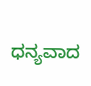ಧನ್ಯವಾದ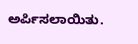ಅರ್ಪಿಸಲಾಯಿತು.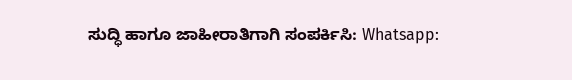ಸುದ್ಧಿ ಹಾಗೂ ಜಾಹೀರಾತಿಗಾಗಿ ಸಂಪರ್ಕಿಸಿ: Whatsapp: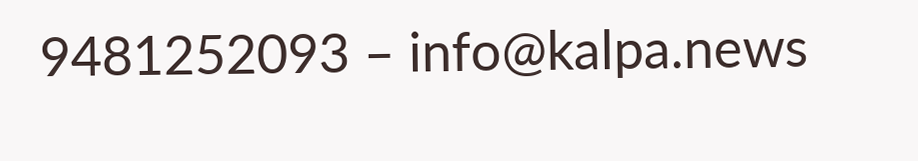9481252093 – info@kalpa.news